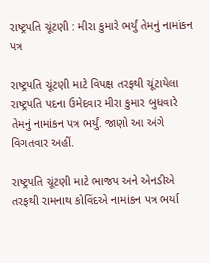રાષ્ટ્રપતિ ચૂંટણી : મીરા કુમારે ભર્યું તેમનું નામાંકન પત્ર

રાષ્ટ્રપતિ ચૂંટણી માટે વિપક્ષ તરફથી ચૂંટાયેલા રાષ્ટ્રપતિ પદના ઉમેદવાર મીરા કુમાર બુધવારે તેમનું નામાંકન પત્ર ભર્યું. જાણો આ અંગે વિગતવાર અહીં.

રાષ્ટ્રપતિ ચૂંટણી માટે ભાજપ અને એનડીએ તરફથી રામનાથ કોવિંદએ નામાંકન પત્ર ભર્યા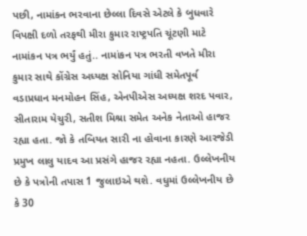પછી, નામાંકન ભરવાના છેલ્લા દિવસે એટલે કે બુધવારે વિપક્ષી દળો તરફથી મીરા કુમાર રાષ્ટ્રપતિ ચૂંટણી માટે નામાંકન પત્ર ભર્યું હતું.. નામાંકન પત્ર ભરતી વખતે મીરા કુમાર સાથે કોંગ્રેસ અધ્યક્ષ સોનિયા ગાંધી સમેતપૂર્વ વડાપ્રધાન મનમોહન સિંહ, એનપીએસ અધ્યક્ષ શરદ પવાર, સીતારામ યેચુરી, સતીશ મિશ્રા સમેત અનેક નેતાઓ હાજર રહ્યા હતા. જો કે તબિયત સારી ના હોવાના કારણે આરજેડી પ્રમુખ લાલુ યાદવ આ પ્રસંગે હાજર રહ્યા નહતા. ઉલ્લેખનીય છે કે પત્રોની તપાસ 1 જુલાઇએ થશે. વધુમાં ઉલ્લેખનીય છે કે 30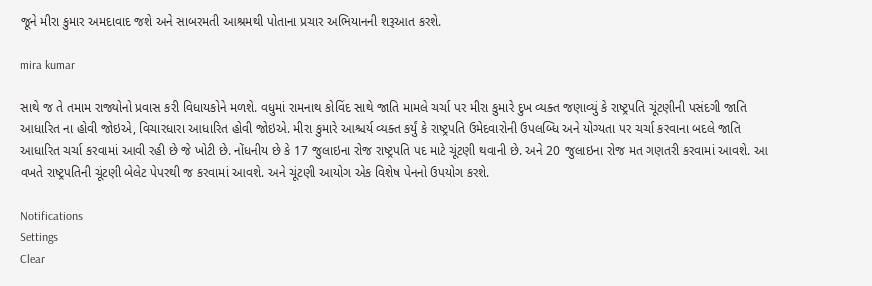જૂને મીરા કુમાર અમદાવાદ જશે અને સાબરમતી આશ્રમથી પોતાના પ્રચાર અભિયાનની શરૂઆત કરશે.

mira kumar

સાથે જ તે તમામ રાજ્યોનો પ્રવાસ કરી વિધાયકોને મળશે. વધુમાં રામનાથ કોવિંદ સાથે જાતિ મામલે ચર્ચા પર મીરા કુમારે દુખ વ્યક્ત જણાવ્યું કે રાષ્ટ્રપતિ ચૂંટણીની પસંદગી જાતિ આધારિત ના હોવી જોઇએ, વિચારધારા આધારિત હોવી જોઇએ. મીરા કુમારે આશ્ચર્ય વ્યક્ત કર્યું કે રાષ્ટ્રપતિ ઉમેદવારોની ઉપલબ્ધિ અને યોગ્યતા પર ચર્ચા કરવાના બદલે જાતિ આધારિત ચર્ચા કરવામાં આવી રહી છે જે ખોટી છે. નોંધનીય છે કે 17 જુલાઇના રોજ રાષ્ટ્રપતિ પદ માટે ચૂંટણી થવાની છે. અને 20 જુલાઇના રોજ મત ગણતરી કરવામાં આવશે. આ વખતે રાષ્ટ્રપતિની ચૂંટણી બેલેટ પેપરથી જ કરવામાં આવશે. અને ચૂંટણી આયોગ એક વિશેષ પેનનો ઉપયોગ કરશે.

Notifications
Settings
Clear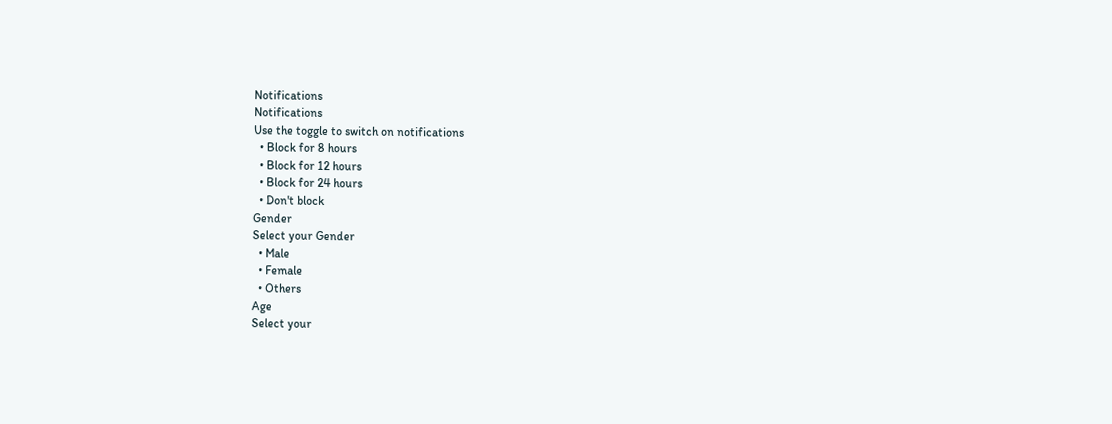Notifications
Notifications
Use the toggle to switch on notifications
  • Block for 8 hours
  • Block for 12 hours
  • Block for 24 hours
  • Don't block
Gender
Select your Gender
  • Male
  • Female
  • Others
Age
Select your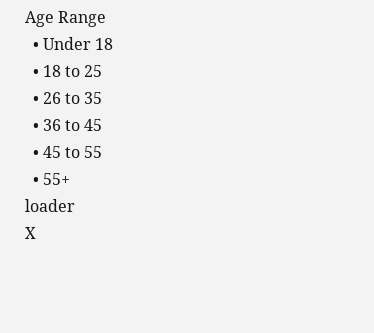Age Range
  • Under 18
  • 18 to 25
  • 26 to 35
  • 36 to 45
  • 45 to 55
  • 55+
loader
X